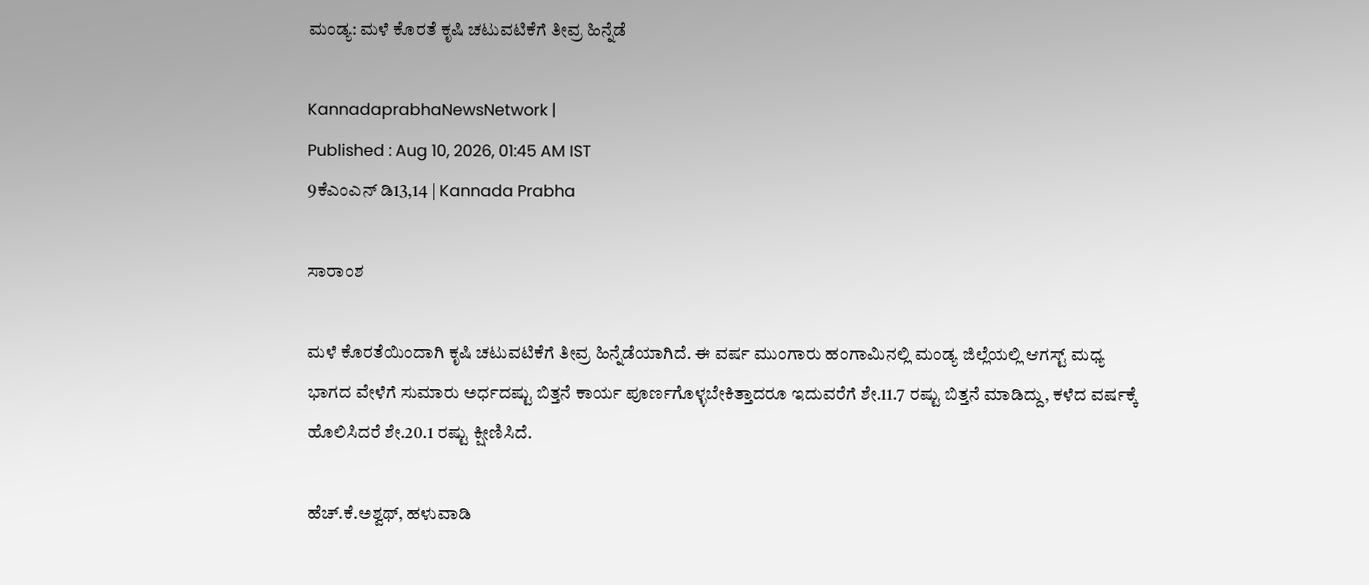ಮಂಡ್ಯ: ಮಳೆ ಕೊರತೆ ಕೃಷಿ ಚಟುವಟಿಕೆಗೆ ತೀವ್ರ ಹಿನ್ನೆಡೆ

KannadaprabhaNewsNetwork |
Published : Aug 10, 2026, 01:45 AM IST
9ಕೆಎಂಎನ್ ಡಿ13,14 | Kannada Prabha

ಸಾರಾಂಶ

ಮಳೆ ಕೊರತೆಯಿಂದಾಗಿ ಕೃಷಿ ಚಟುವಟಿಕೆಗೆ ತೀವ್ರ ಹಿನ್ನೆಡೆಯಾಗಿದೆ. ಈ ವರ್ಷ ಮುಂಗಾರು ಹಂಗಾಮಿನಲ್ಲಿ ಮಂಡ್ಯ ಜಿಲ್ಲೆಯಲ್ಲಿ ಆಗಸ್ಟ್ ಮಧ್ಯ ಭಾಗದ ವೇಳೆಗೆ ಸುಮಾರು ಅರ್ಧದಷ್ಟು ಬಿತ್ತನೆ ಕಾರ್ಯ ಪೂರ್ಣಗೊಳ್ಳಬೇಕಿತ್ತಾದರೂ ಇದುವರೆಗೆ ಶೇ.11.7 ರಷ್ಟು ಬಿತ್ತನೆ ಮಾಡಿದ್ದು, ಕಳೆದ ವರ್ಷಕ್ಕೆ ಹೊಲಿಸಿದರೆ ಶೇ.20.1 ರಷ್ಟು ಕ್ಷೀಣಿಸಿದೆ.

ಹೆಚ್.ಕೆ.ಅಶ್ವಥ್, ಹಳುವಾಡಿ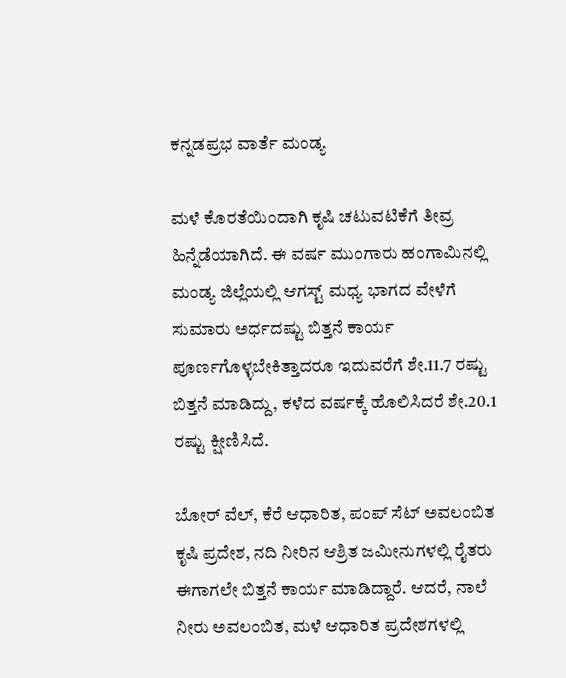ಕನ್ನಡಪ್ರಭ ವಾರ್ತೆ ಮಂಡ್ಯ

ಮಳೆ ಕೊರತೆಯಿಂದಾಗಿ ಕೃಷಿ ಚಟುವಟಿಕೆಗೆ ತೀವ್ರ ಹಿನ್ನೆಡೆಯಾಗಿದೆ. ಈ ವರ್ಷ ಮುಂಗಾರು ಹಂಗಾಮಿನಲ್ಲಿ ಮಂಡ್ಯ ಜಿಲ್ಲೆಯಲ್ಲಿ ಆಗಸ್ಟ್ ಮಧ್ಯ ಭಾಗದ ವೇಳೆಗೆ ಸುಮಾರು ಅರ್ಧದಷ್ಟು ಬಿತ್ತನೆ ಕಾರ್ಯ ಪೂರ್ಣಗೊಳ್ಳಬೇಕಿತ್ತಾದರೂ ಇದುವರೆಗೆ ಶೇ.11.7 ರಷ್ಟು ಬಿತ್ತನೆ ಮಾಡಿದ್ದು, ಕಳೆದ ವರ್ಷಕ್ಕೆ ಹೊಲಿಸಿದರೆ ಶೇ.20.1 ರಷ್ಟು ಕ್ಷೀಣಿಸಿದೆ.

ಬೋರ್ ವೆಲ್, ಕೆರೆ ಆಧಾರಿತ, ಪಂಪ್ ಸೆಟ್ ಅವಲಂಬಿತ ಕೃಷಿ ಪ್ರದೇಶ, ನದಿ ನೀರಿನ ಆಶ್ರಿತ ಜಮೀನುಗಳಲ್ಲಿ ರೈತರು ಈಗಾಗಲೇ ಬಿತ್ತನೆ ಕಾರ್ಯ ಮಾಡಿದ್ದಾರೆ. ಆದರೆ, ನಾಲೆ ನೀರು ಅವಲಂಬಿತ, ಮಳೆ ಆಧಾರಿತ ಪ್ರದೇಶಗಳಲ್ಲಿ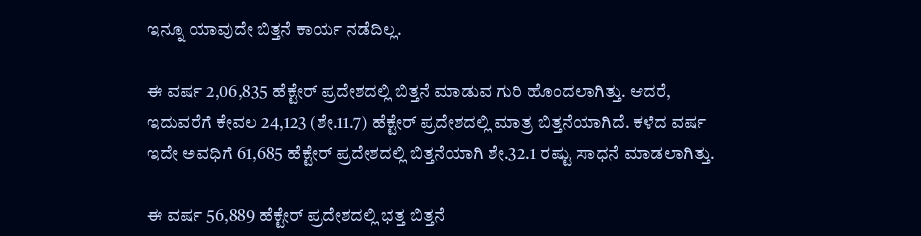ಇನ್ನೂ ಯಾವುದೇ ಬಿತ್ತನೆ ಕಾರ್ಯ ನಡೆದಿಲ್ಲ.

ಈ ವರ್ಷ 2,06,835 ಹೆಕ್ಟೇರ್ ಪ್ರದೇಶದಲ್ಲಿ ಬಿತ್ತನೆ ಮಾಡುವ ಗುರಿ ಹೊಂದಲಾಗಿತ್ತು. ಆದರೆ, ಇದುವರೆಗೆ ಕೇವಲ 24,123 (ಶೇ.11.7) ಹೆಕ್ಟೇರ್ ಪ್ರದೇಶದಲ್ಲಿ ಮಾತ್ರ ಬಿತ್ತನೆಯಾಗಿದೆ. ಕಳೆದ ವರ್ಷ ಇದೇ ಅವಧಿಗೆ 61,685 ಹೆಕ್ಟೇರ್ ಪ್ರದೇಶದಲ್ಲಿ ಬಿತ್ತನೆಯಾಗಿ ಶೇ.32.1 ರಷ್ಟು ಸಾಧನೆ ಮಾಡಲಾಗಿತ್ತು.

ಈ ವರ್ಷ 56,889 ಹೆಕ್ಟೇರ್ ಪ್ರದೇಶದಲ್ಲಿ ಭತ್ತ ಬಿತ್ತನೆ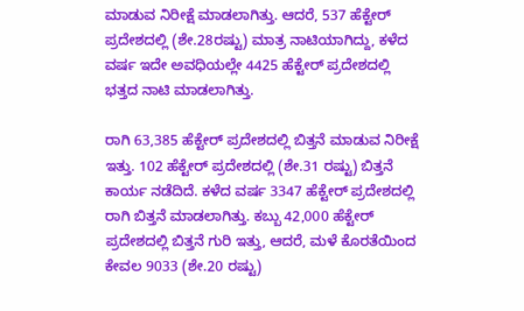ಮಾಡುವ ನಿರೀಕ್ಷೆ ಮಾಡಲಾಗಿತ್ತು. ಆದರೆ, 537 ಹೆಕ್ಟೇರ್ ಪ್ರದೇಶದಲ್ಲಿ (ಶೇ.28ರಷ್ಟು) ಮಾತ್ರ ನಾಟಿಯಾಗಿದ್ದು, ಕಳೆದ ವರ್ಷ ಇದೇ ಅವಧಿಯಲ್ಲೇ 4425 ಹೆಕ್ಟೇರ್ ಪ್ರದೇಶದಲ್ಲಿ ಭತ್ತದ ನಾಟಿ ಮಾಡಲಾಗಿತ್ತು.

ರಾಗಿ 63,385 ಹೆಕ್ಟೇರ್ ಪ್ರದೇಶದಲ್ಲಿ ಬಿತ್ತನೆ ಮಾಡುವ ನಿರೀಕ್ಷೆ ಇತ್ತು. 102 ಹೆಕ್ಟೇರ್ ಪ್ರದೇಶದಲ್ಲಿ (ಶೇ.31 ರಷ್ಟು) ಬಿತ್ತನೆ ಕಾರ್ಯ ನಡೆದಿದೆ. ಕಳೆದ ವರ್ಷ 3347 ಹೆಕ್ಟೇರ್ ಪ್ರದೇಶದಲ್ಲಿ ರಾಗಿ ಬಿತ್ತನೆ ಮಾಡಲಾಗಿತ್ತು. ಕಬ್ಬು 42,000 ಹೆಕ್ಟೇರ್ ಪ್ರದೇಶದಲ್ಲಿ ಬಿತ್ತನೆ ಗುರಿ ಇತ್ತು, ಆದರೆ, ಮಳೆ ಕೊರತೆಯಿಂದ ಕೇವಲ 9033 (ಶೇ.20 ರಷ್ಟು)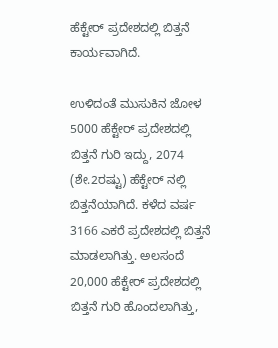ಹೆಕ್ಟೇರ್ ಪ್ರದೇಶದಲ್ಲಿ ಬಿತ್ತನೆ ಕಾರ್ಯವಾಗಿದೆ.

ಉಳಿದಂತೆ ಮುಸುಕಿನ ಜೋಳ 5000 ಹೆಕ್ಟೇರ್ ಪ್ರದೇಶದಲ್ಲಿ ಬಿತ್ತನೆ ಗುರಿ ಇದ್ದು, 2074 (ಶೇ.2ರಷ್ಟು) ಹೆಕ್ಟೇರ್ ನಲ್ಲಿ ಬಿತ್ತನೆಯಾಗಿದೆ. ಕಳೆದ ವರ್ಷ 3166 ಎಕರೆ ಪ್ರದೇಶದಲ್ಲಿ ಬಿತ್ತನೆ ಮಾಡಲಾಗಿತ್ತು. ಅಲಸಂದೆ 20,000 ಹೆಕ್ಟೇರ್ ಪ್ರದೇಶದಲ್ಲಿ ಬಿತ್ತನೆ ಗುರಿ ಹೊಂದಲಾಗಿತ್ತು,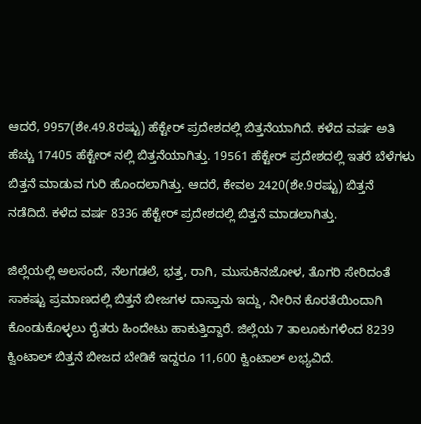ಆದರೆ, 9957(ಶೇ.49.8ರಷ್ಟು) ಹೆಕ್ಟೇರ್ ಪ್ರದೇಶದಲ್ಲಿ ಬಿತ್ತನೆಯಾಗಿದೆ. ಕಳೆದ ವರ್ಷ ಅತಿ ಹೆಚ್ಚು 17405 ಹೆಕ್ಟೇರ್ ನಲ್ಲಿ ಬಿತ್ತನೆಯಾಗಿತ್ತು. 19561 ಹೆಕ್ಟೇರ್ ಪ್ರದೇಶದಲ್ಲಿ ಇತರೆ ಬೆಳೆಗಳು ಬಿತ್ತನೆ ಮಾಡುವ ಗುರಿ ಹೊಂದಲಾಗಿತ್ತು. ಆದರೆ, ಕೇವಲ 2420(ಶೇ.9ರಷ್ಟು) ಬಿತ್ತನೆ ನಡೆದಿದೆ. ಕಳೆದ ವರ್ಷ 8336 ಹೆಕ್ಟೇರ್ ಪ್ರದೇಶದಲ್ಲಿ ಬಿತ್ತನೆ ಮಾಡಲಾಗಿತ್ತು.

ಜಿಲ್ಲೆಯಲ್ಲಿ ಅಲಸಂದೆ, ನೆಲಗಡಲೆ, ಭತ್ತ, ರಾಗಿ, ಮುಸುಕಿನಜೋಳ, ತೊಗರಿ ಸೇರಿದಂತೆ ಸಾಕಷ್ಟು ಪ್ರಮಾಣದಲ್ಲಿ ಬಿತ್ತನೆ ಬೀಜಗಳ ದಾಸ್ತಾನು ಇದ್ದು, ನೀರಿನ ಕೊರತೆಯಿಂದಾಗಿ ಕೊಂಡುಕೊಳ್ಳಲು ರೈತರು ಹಿಂದೇಟು ಹಾಕುತ್ತಿದ್ದಾರೆ. ಜಿಲ್ಲೆಯ 7 ತಾಲೂಕುಗಳಿಂದ 8239 ಕ್ವಿಂಟಾಲ್ ಬಿತ್ತನೆ ಬೀಜದ ಬೇಡಿಕೆ ಇದ್ದರೂ 11,600 ಕ್ವಿಂಟಾಲ್ ಲಭ್ಯವಿದೆ.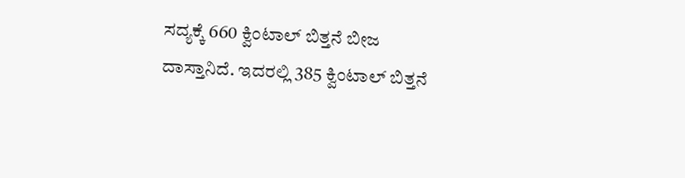ಸದ್ಯಕ್ಕೆ 660 ಕ್ವಿಂಟಾಲ್ ಬಿತ್ತನೆ ಬೀಜ ದಾಸ್ತಾನಿದೆ. ಇದರಲ್ಲಿ 385 ಕ್ವಿಂಟಾಲ್ ಬಿತ್ತನೆ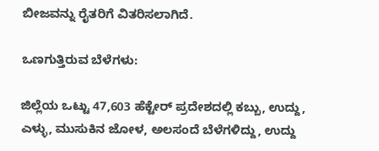ಬೀಜವನ್ನು ರೈತರಿಗೆ ವಿತರಿಸಲಾಗಿದೆ.

ಒಣಗುತ್ತಿರುವ ಬೆಳೆಗಳು:

ಜಿಲ್ಲೆಯ ಒಟ್ಟು 47,603 ಹೆಕ್ಟೇರ್ ಪ್ರದೇಶದಲ್ಲಿ ಕಬ್ಬು, ಉದ್ದು, ಎಳ್ಳು, ಮುಸುಕಿನ ಜೋಳ, ಅಲಸಂದೆ ಬೆಳೆಗಳಿದ್ದು, ಉದ್ದು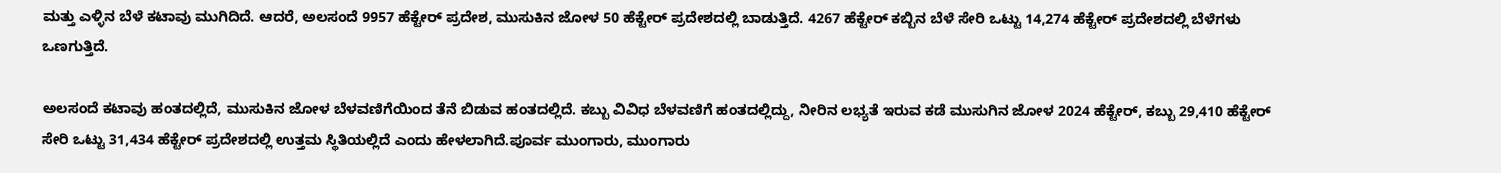ಮತ್ತು ಎಳ್ಳಿನ ಬೆಳೆ ಕಟಾವು ಮುಗಿದಿದೆ. ಆದರೆ, ಅಲಸಂದೆ 9957 ಹೆಕ್ಟೇರ್ ಪ್ರದೇಶ, ಮುಸುಕಿನ ಜೋಳ 50 ಹೆಕ್ಟೇರ್ ಪ್ರದೇಶದಲ್ಲಿ ಬಾಡುತ್ತಿದೆ. 4267 ಹೆಕ್ಟೇರ್ ಕಬ್ಬಿನ ಬೆಳೆ ಸೇರಿ ಒಟ್ಟು 14,274 ಹೆಕ್ಟೇರ್ ಪ್ರದೇಶದಲ್ಲಿ ಬೆಳೆಗಳು ಒಣಗುತ್ತಿದೆ.

ಅಲಸಂದೆ ಕಟಾವು ಹಂತದಲ್ಲಿದೆ, ಮುಸುಕಿನ ಜೋಳ ಬೆಳವಣಿಗೆಯಿಂದ ತೆನೆ ಬಿಡುವ ಹಂತದಲ್ಲಿದೆ. ಕಬ್ಬು ವಿವಿಧ ಬೆಳವಣಿಗೆ ಹಂತದಲ್ಲಿದ್ದು, ನೀರಿನ ಲಭ್ಯತೆ ಇರುವ ಕಡೆ ಮುಸುಗಿನ ಜೋಳ 2024 ಹೆಕ್ಟೇರ್, ಕಬ್ಬು 29,410 ಹೆಕ್ಟೇರ್ ಸೇರಿ ಒಟ್ಟು 31,434 ಹೆಕ್ಟೇರ್ ಪ್ರದೇಶದಲ್ಲಿ ಉತ್ತಮ ಸ್ಥಿತಿಯಲ್ಲಿದೆ ಎಂದು ಹೇಳಲಾಗಿದೆ.ಪೂರ್ವ ಮುಂಗಾರು, ಮುಂಗಾರು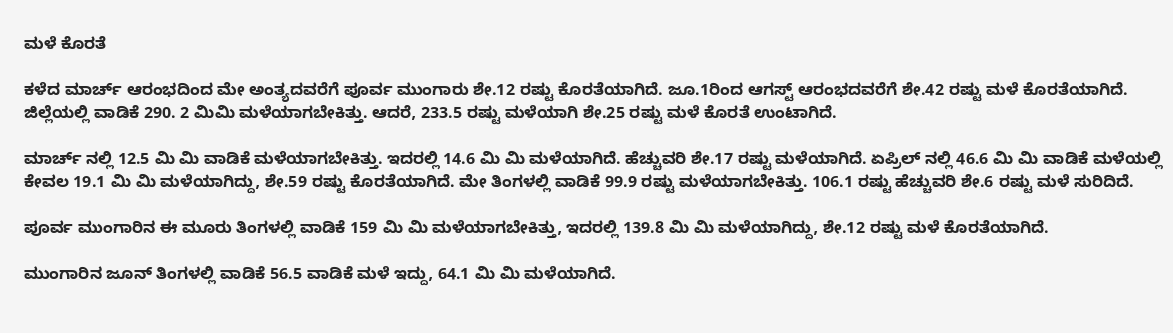ಮಳೆ ಕೊರತೆ

ಕಳೆದ ಮಾರ್ಚ್ ಆರಂಭದಿಂದ ಮೇ ಅಂತ್ಯದವರೆಗೆ ಪೂರ್ವ ಮುಂಗಾರು ಶೇ.12 ರಷ್ಟು ಕೊರತೆಯಾಗಿದೆ. ಜೂ.1ರಿಂದ ಆಗಸ್ಟ್ ಆರಂಭದವರೆಗೆ ಶೇ.42 ರಷ್ಟು ಮಳೆ ಕೊರತೆಯಾಗಿದೆ. ಜಿಲ್ಲೆಯಲ್ಲಿ ವಾಡಿಕೆ 290. 2 ಮಿಮಿ ಮಳೆಯಾಗಬೇಕಿತ್ತು. ಆದರೆ, 233.5 ರಷ್ಟು ಮಳೆಯಾಗಿ ಶೇ.25 ರಷ್ಟು ಮಳೆ ಕೊರತೆ ಉಂಟಾಗಿದೆ.

ಮಾರ್ಚ್ ನಲ್ಲಿ 12.5 ಮಿ ಮಿ ವಾಡಿಕೆ ಮಳೆಯಾಗಬೇಕಿತ್ತು. ಇದರಲ್ಲಿ 14.6 ಮಿ ಮಿ ಮಳೆಯಾಗಿದೆ. ಹೆಚ್ಚುವರಿ ಶೇ.17 ರಷ್ಟು ಮಳೆಯಾಗಿದೆ. ಏಪ್ರಿಲ್ ನಲ್ಲಿ 46.6 ಮಿ ಮಿ ವಾಡಿಕೆ ಮಳೆಯಲ್ಲಿ ಕೇವಲ 19.1 ಮಿ ಮಿ ಮಳೆಯಾಗಿದ್ದು, ಶೇ.59 ರಷ್ಟು ಕೊರತೆಯಾಗಿದೆ. ಮೇ ತಿಂಗಳಲ್ಲಿ ವಾಡಿಕೆ 99.9 ರಷ್ಟು ಮಳೆಯಾಗಬೇಕಿತ್ತು. 106.1 ರಷ್ಟು ಹೆಚ್ಚುವರಿ ಶೇ.6 ರಷ್ಟು ಮಳೆ ಸುರಿದಿದೆ.

ಪೂರ್ವ ಮುಂಗಾರಿನ ಈ ಮೂರು ತಿಂಗಳಲ್ಲಿ ವಾಡಿಕೆ 159 ಮಿ ಮಿ ಮಳೆಯಾಗಬೇಕಿತ್ತು, ಇದರಲ್ಲಿ 139.8 ಮಿ ಮಿ ಮಳೆಯಾಗಿದ್ದು, ಶೇ.12 ರಷ್ಟು ಮಳೆ ಕೊರತೆಯಾಗಿದೆ.

ಮುಂಗಾರಿನ ಜೂನ್ ತಿಂಗಳಲ್ಲಿ ವಾಡಿಕೆ 56.5 ವಾಡಿಕೆ ಮಳೆ ಇದ್ದು, 64.1 ಮಿ ಮಿ ಮಳೆಯಾಗಿದೆ.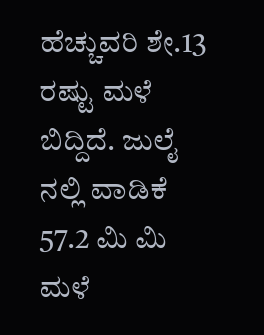ಹೆಚ್ಚುವರಿ ಶೇ.13 ರಷ್ಟು ಮಳೆ ಬಿದ್ದಿದೆ. ಜುಲೈ ನಲ್ಲಿ ವಾಡಿಕೆ 57.2 ಮಿ ಮಿ ಮಳೆ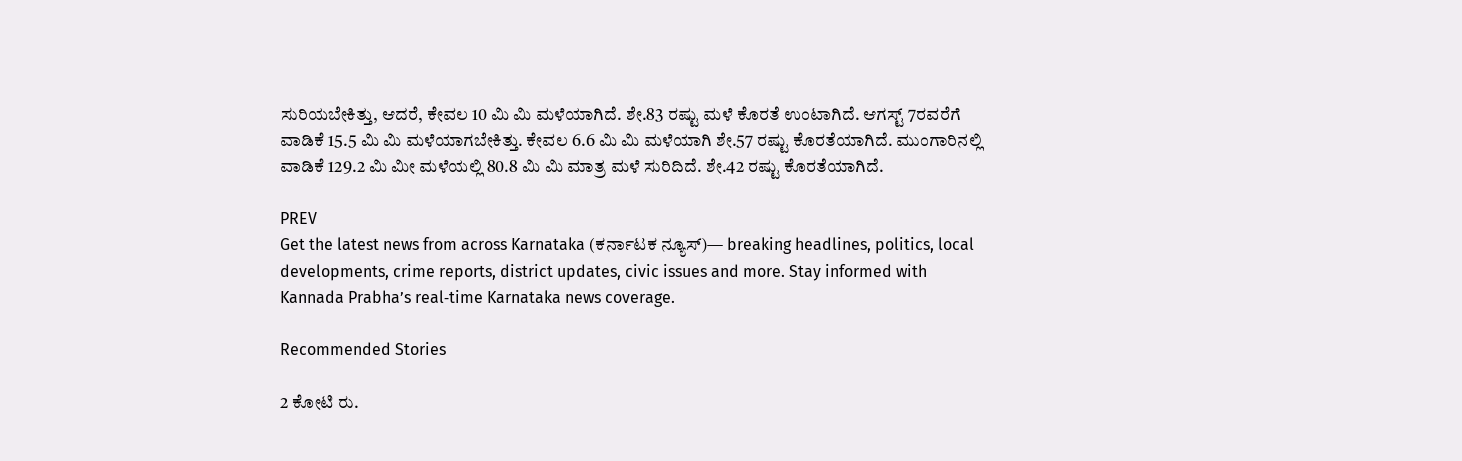ಸುರಿಯಬೇಕಿತ್ತು, ಆದರೆ, ಕೇವಲ 10 ಮಿ ಮಿ ಮಳೆಯಾಗಿದೆ. ಶೇ.83 ರಷ್ಟು ಮಳೆ ಕೊರತೆ ಉಂಟಾಗಿದೆ. ಆಗಸ್ಟ್ 7ರವರೆಗೆ ವಾಡಿಕೆ 15.5 ಮಿ ಮಿ ಮಳೆಯಾಗಬೇಕಿತ್ತು. ಕೇವಲ 6.6 ಮಿ ಮಿ ಮಳೆಯಾಗಿ ಶೇ.57 ರಷ್ಟು ಕೊರತೆಯಾಗಿದೆ. ಮುಂಗಾರಿನಲ್ಲಿ ವಾಡಿಕೆ 129.2 ಮಿ ಮೀ ಮಳೆಯಲ್ಲಿ 80.8 ಮಿ ಮಿ ಮಾತ್ರ ಮಳೆ ಸುರಿದಿದೆ. ಶೇ.42 ರಷ್ಟು ಕೊರತೆಯಾಗಿದೆ.

PREV
Get the latest news from across Karnataka (ಕರ್ನಾಟಕ ನ್ಯೂಸ್)— breaking headlines, politics, local developments, crime reports, district updates, civic issues and more. Stay informed with Kannada Prabha’s real‑time Karnataka news coverage.

Recommended Stories

2 ಕೋಟಿ ರು.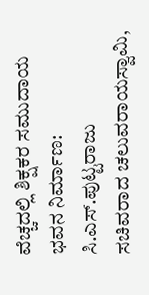ವೆಚ್ಚದಲ್ಲಿ ಶಿಕ್ಷಕರ ಸಮುದಾಯ ಭವನ ನಿರ್ಮಾಣ: ಸಿ.ಎಸ್.ಪುಟ್ಟರಾಜು
ಸಚಿವರಾದ ಚಲುವರಾಯಸ್ವಾಮಿ,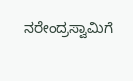ನರೇಂದ್ರಸ್ವಾಮಿಗೆ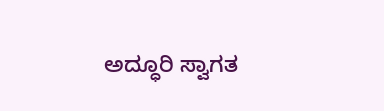ಅದ್ಧೂರಿ ಸ್ವಾಗತ